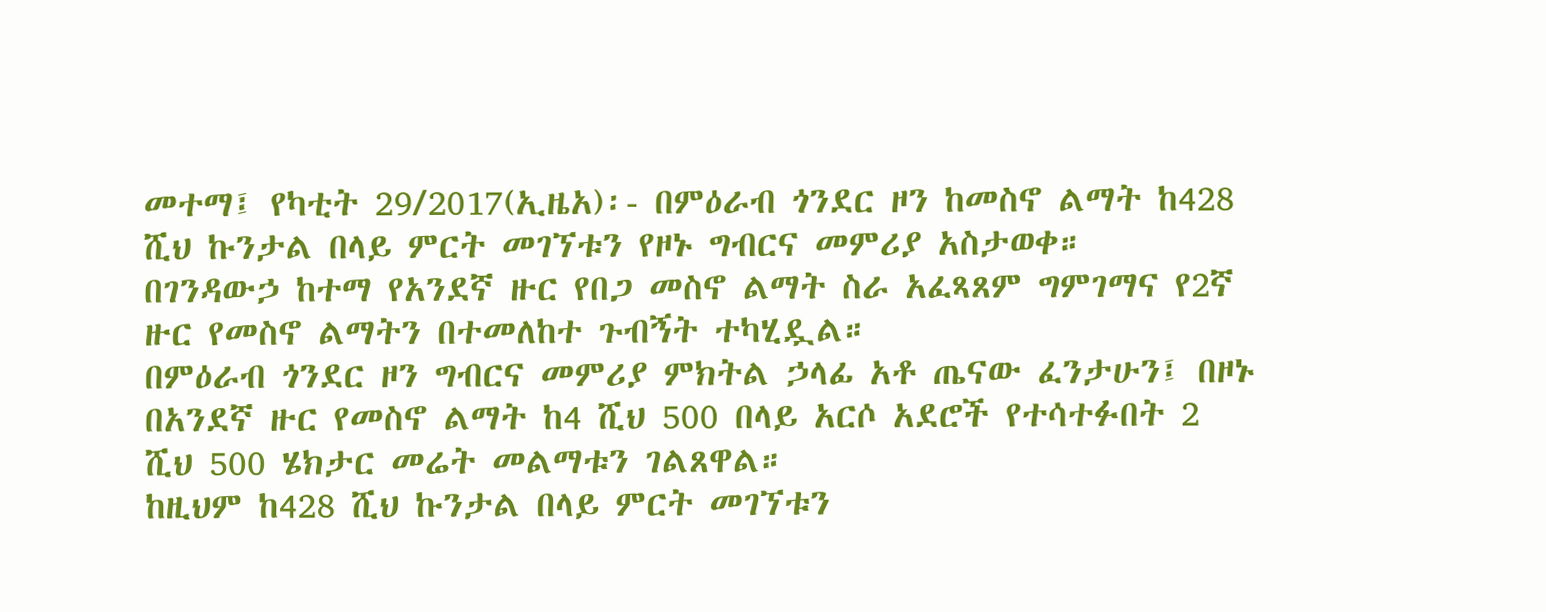መተማ፤ የካቲት 29/2017(ኢዜአ)፡- በምዕራብ ጎንደር ዞን ከመስኖ ልማት ከ428 ሺህ ኩንታል በላይ ምርት መገኘቱን የዞኑ ግብርና መምሪያ አስታወቀ።
በገንዳውኃ ከተማ የአንደኛ ዙር የበጋ መስኖ ልማት ስራ አፈጻጸም ግምገማና የ2ኛ ዙር የመስኖ ልማትን በተመለከተ ጉብኝት ተካሂዷል።
በምዕራብ ጎንደር ዞን ግብርና መምሪያ ምክትል ኃላፊ አቶ ጤናው ፈንታሁን፤ በዞኑ በአንደኛ ዙር የመስኖ ልማት ከ4 ሺህ 500 በላይ አርሶ አደሮች የተሳተፉበት 2 ሺህ 500 ሄክታር መሬት መልማቱን ገልጸዋል።
ከዚህም ከ428 ሺህ ኩንታል በላይ ምርት መገኘቱን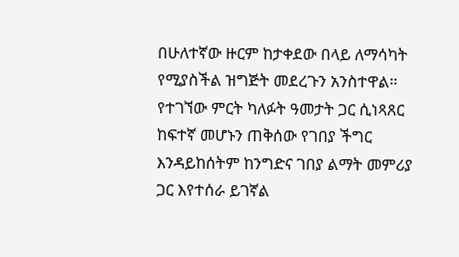በሁለተኛው ዙርም ከታቀደው በላይ ለማሳካት የሚያስችል ዝግጅት መደረጉን አንስተዋል።
የተገኘው ምርት ካለፉት ዓመታት ጋር ሲነጻጸር ከፍተኛ መሆኑን ጠቅሰው የገበያ ችግር እንዳይከሰትም ከንግድና ገበያ ልማት መምሪያ ጋር እየተሰራ ይገኛል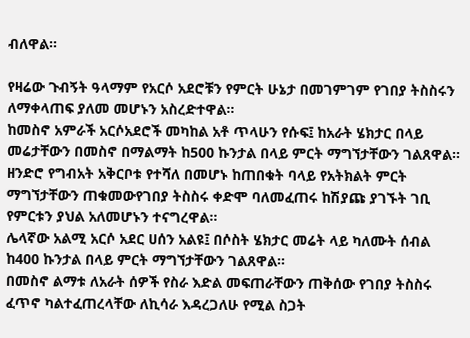ብለዋል።

የዛሬው ጉብኝት ዓላማም የአርሶ አደሮቹን የምርት ሁኔታ በመገምገም የገበያ ትስስሩን ለማቀላጠፍ ያለመ መሆኑን አስረድተዋል።
ከመስኖ አምራች አርሶአደሮች መካከል አቶ ጥላሁን የሱፍ፤ ከአራት ሄክታር በላይ መሬታቸውን በመስኖ በማልማት ከ500 ኩንታል በላይ ምርት ማግኘታቸውን ገልጸዋል።
ዘንድሮ የግብአት አቅርቦቱ የተሻለ በመሆኑ ከጠበቁት ባላይ የአትክልት ምርት ማግኘታቸውን ጠቁመውየገበያ ትስስሩ ቀድሞ ባለመፈጠሩ ከሽያጩ ያገኙት ገቢ የምርቱን ያህል አለመሆኑን ተናግረዋል።
ሌላኛው አልሚ አርሶ አደር ሀሰን አልዩ፤ በሶስት ሄክታር መሬት ላይ ካለሙት ሰብል ከ400 ኩንታል በላይ ምርት ማግኘታቸውን ገልጸዋል።
በመስኖ ልማቱ ለአራት ሰዎች የስራ እድል መፍጠራቸውን ጠቅሰው የገበያ ትስስሩ ፈጥኖ ካልተፈጠረላቸው ለኪሳራ እዳረጋለሁ የሚል ስጋት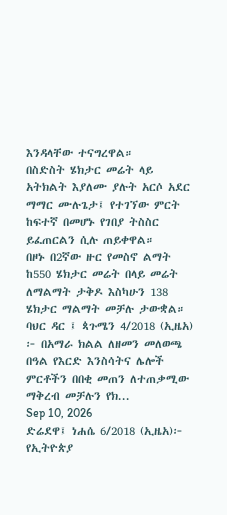እንዳላቸው ተናግረዋል።
በስድስት ሄክታር መሬት ላይ አትክልት እያለሙ ያሉት አርሶ አደር ማማር ሙሉጌታ፤ የተገኘው ምርት ከፍተኛ በመሆኑ የገበያ ትስስር ይፈጠርልን ሲሉ ጠይቀዋል።
በዞኑ በ2ኛው ዙር የመስኖ ልማት ከ550 ሄክታር መሬት በላይ መሬት ለማልማት ታቅዶ እስካሁን 138 ሄክታር ማልማት መቻሉ ታውቋል።
ባህር ዳር ፤ ጳጉሜን 4/2018 (ኢዜአ) ፦ በአማራ ክልል ለዘመን መለወጫ በዓል የእርድ እንስሳትና ሌሎች ምርቶችን በበቂ መጠን ለተጠቃሚው ማቅረብ መቻሉን የክ...
Sep 10, 2026
ድሬደዋ፤ ነሐሴ 6/2018 (ኢዜአ)፦ የኢትዮጵያ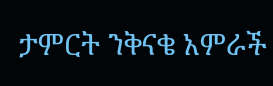ታምርት ንቅናቄ አምራች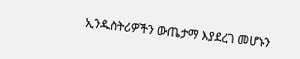ኢንዱስትሪዎችን ውጤታማ እያደረገ መሆኑን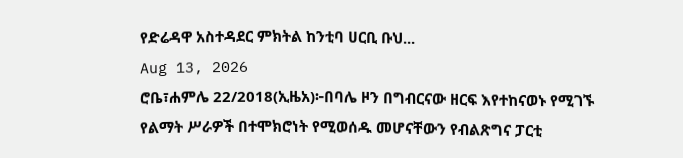የድሬዳዋ አስተዳደር ምክትል ከንቲባ ሀርቢ ቡህ...
Aug 13, 2026
ሮቤ፣ሐምሌ 22/2018(ኢዜአ)፦በባሌ ዞን በግብርናው ዘርፍ እየተከናወኑ የሚገኙ የልማት ሥራዎች በተሞክሮነት የሚወሰዱ መሆናቸውን የብልጽግና ፓርቲ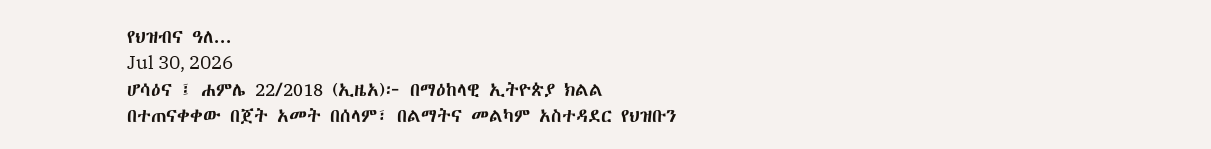የህዝብና ዓለ...
Jul 30, 2026
ሆሳዕና ፤ ሐምሌ 22/2018 (ኢዜአ)፦ በማዕከላዊ ኢትዮጵያ ክልል በተጠናቀቀው በጀት አመት በሰላም፣ በልማትና መልካም አስተዳደር የህዝቡን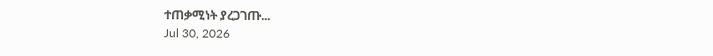ተጠቃሚነት ያረጋገጡ...
Jul 30, 2026